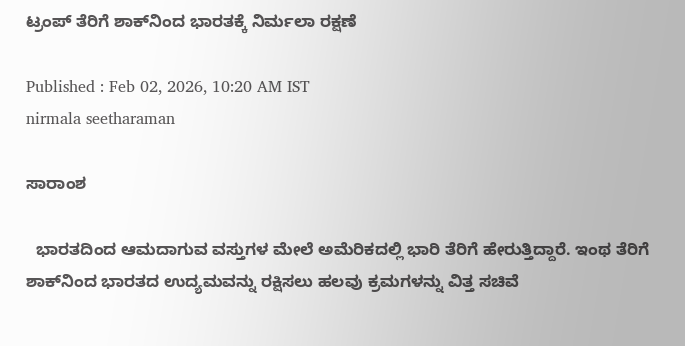ಟ್ರಂಪ್ ತೆರಿಗೆ ಶಾಕ್‌ನಿಂದ ಭಾರತಕ್ಕೆ ನಿರ್ಮಲಾ ರಕ್ಷಣೆ

Published : Feb 02, 2026, 10:20 AM IST
nirmala seetharaman

ಸಾರಾಂಶ

  ಭಾರತದಿಂದ ಆಮದಾಗುವ ವಸ್ತುಗಳ ಮೇಲೆ ಅಮೆರಿಕದಲ್ಲಿ ಭಾರಿ ತೆರಿಗೆ ಹೇರುತ್ತಿದ್ದಾರೆ. ಇಂಥ ತೆರಿಗೆ ಶಾಕ್‌ನಿಂದ ಭಾರತದ ಉದ್ಯಮವನ್ನು ರಕ್ಷಿಸಲು ಹಲವು ಕ್ರಮಗಳನ್ನು ವಿತ್ತ ಸಚಿವೆ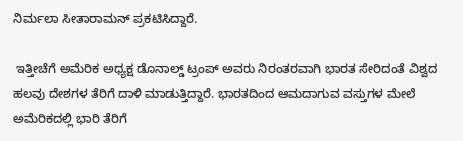ನಿರ್ಮಲಾ ಸೀತಾರಾಮನ್‌ ಪ್ರಕಟಿಸಿದ್ದಾರೆ.

 ಇತ್ತೀಚೆಗೆ ಅಮೆರಿಕ ಅಧ್ಯಕ್ಷ ಡೊನಾಲ್ಡ್‌ ಟ್ರಂಪ್ ಅವರು ನಿರಂತರವಾಗಿ ಭಾರತ ಸೇರಿದಂತೆ ವಿಶ್ವದ ಹಲವು ದೇಶಗಳ ತೆರಿಗೆ ದಾಳಿ ಮಾಡುತ್ತಿದ್ದಾರೆ. ಭಾರತದಿಂದ ಆಮದಾಗುವ ವಸ್ತುಗಳ ಮೇಲೆ ಅಮೆರಿಕದಲ್ಲಿ ಭಾರಿ ತೆರಿಗೆ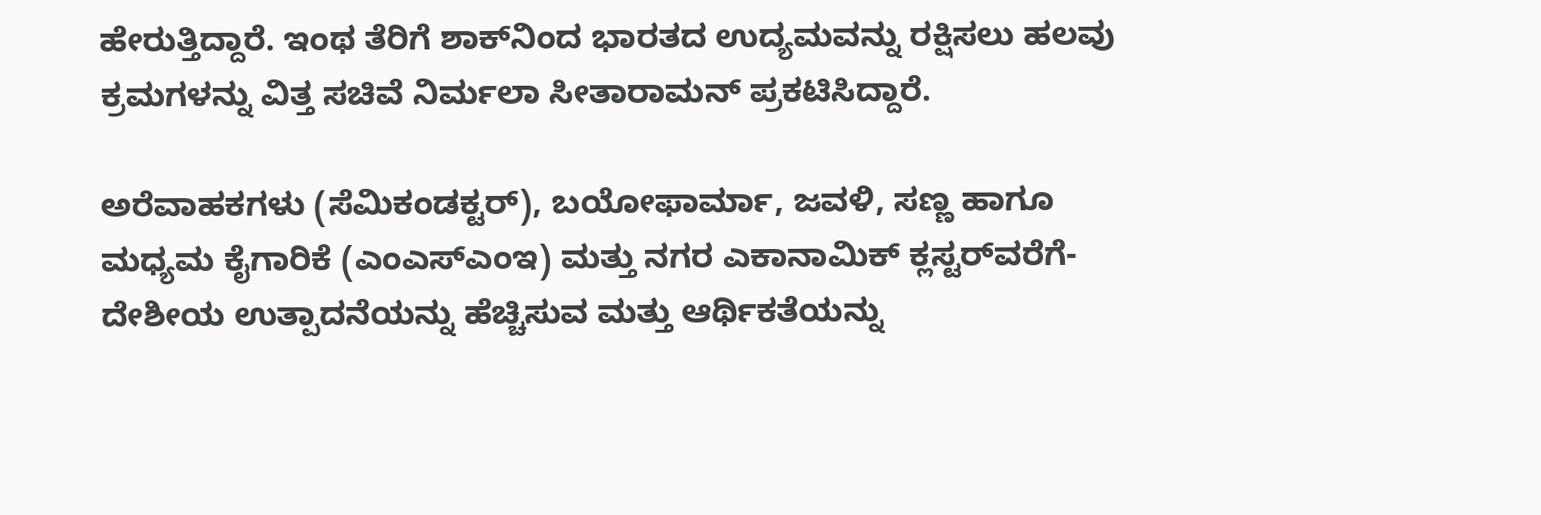ಹೇರುತ್ತಿದ್ದಾರೆ. ಇಂಥ ತೆರಿಗೆ ಶಾಕ್‌ನಿಂದ ಭಾರತದ ಉದ್ಯಮವನ್ನು ರಕ್ಷಿಸಲು ಹಲವು ಕ್ರಮಗಳನ್ನು ವಿತ್ತ ಸಚಿವೆ ನಿರ್ಮಲಾ ಸೀತಾರಾಮನ್‌ ಪ್ರಕಟಿಸಿದ್ದಾರೆ.

ಅರೆವಾಹಕಗಳು (ಸೆಮಿಕಂಡಕ್ಟರ್‌), ಬಯೋಫಾರ್ಮಾ, ಜವಳಿ, ಸಣ್ಣ ಹಾಗೂ ಮಧ್ಯಮ ಕೈಗಾರಿಕೆ (ಎಂಎಸ್‌ಎಂಇ) ಮತ್ತು ನಗರ ಎಕಾನಾಮಿಕ್‌ ಕ್ಲಸ್ಟರ್‌ವರೆಗೆ- ದೇಶೀಯ ಉತ್ಪಾದನೆಯನ್ನು ಹೆಚ್ಚಿಸುವ ಮತ್ತು ಆರ್ಥಿಕತೆಯನ್ನು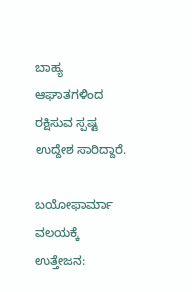ಬಾಹ್ಯ ಆಘಾತಗಳಿಂದ ರಕ್ಷಿಸುವ ಸ್ಪಷ್ಟ ಉದ್ದೇಶ ಸಾರಿದ್ದಾರೆ.

ಬಯೋಫಾರ್ಮಾ ವಲಯಕ್ಕೆ ಉತ್ತೇಜನ: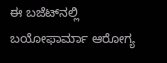ಈ ಬಜೆಟ್‌ನಲ್ಲಿ ಬಯೋಫಾರ್ಮಾ ಆರೋಗ್ಯ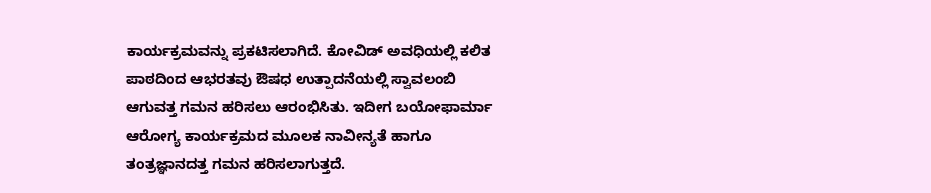ಕಾರ್ಯಕ್ರಮವನ್ನು ಪ್ರಕಟಿಸಲಾಗಿದೆ. ಕೋವಿಡ್‌ ಅವಧಿಯಲ್ಲಿ ಕಲಿತ ಪಾಠದಿಂದ ಆಭರತವು ಔಷಧ ಉತ್ಪಾದನೆಯಲ್ಲಿ ಸ್ವಾವಲಂಬಿ ಆಗುವತ್ತ ಗಮನ ಹರಿಸಲು ಆರಂಭಿಸಿತು. ಇದೀಗ ಬಯೋಫಾರ್ಮಾ ಆರೋಗ್ಯ ಕಾರ್ಯಕ್ರಮದ ಮೂಲಕ ನಾವೀನ್ಯತೆ ಹಾಗೂ ತಂತ್ರಜ್ಞಾನದತ್ತ ಗಮನ ಹರಿಸಲಾಗುತ್ತದೆ.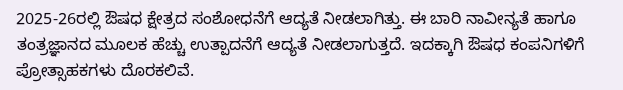2025-26ರಲ್ಲಿ ಔಷಧ ಕ್ಷೇತ್ರದ ಸಂಶೋಧನೆಗೆ ಆದ್ಯತೆ ನೀಡಲಾಗಿತ್ತು. ಈ ಬಾರಿ ನಾವೀನ್ಯತೆ ಹಾಗೂ ತಂತ್ರಜ್ಞಾನದ ಮೂಲಕ ಹೆಚ್ಚು ಉತ್ಪಾದನೆಗೆ ಆದ್ಯತೆ ನೀಡಲಾಗುತ್ತದೆ. ಇದಕ್ಕಾಗಿ ಔಷಧ ಕಂಪನಿಗಳಿಗೆ ಪ್ರೋತ್ಸಾಹಕಗಳು ದೊರಕಲಿವೆ.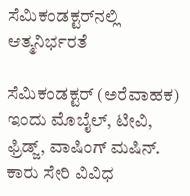ಸೆಮಿಕಂಡಕ್ಟರ್‌ನಲ್ಲಿ ಆತ್ಮನಿರ್ಭರತೆ

ಸೆಮಿಕಂಡಕ್ಟರ್‌ (ಅರೆವಾಹಕ) ಇಂದು ಮೊಬೈಲ್, ಟೀವಿ, ಫ್ರಿಡ್ಜ್‌, ವಾಷಿಂಗ್‌ ಮಷಿನ್‌. ಕಾರು ಸೇರಿ ವಿವಿಧ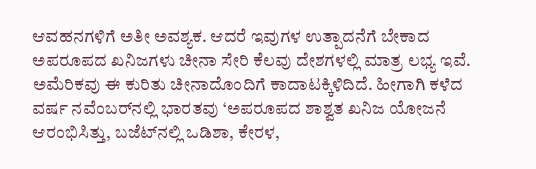ಆವಹನಗಳಿಗೆ ಅತೀ ಅವಶ್ಯಕ. ಆದರೆ ಇವುಗಳ ಉತ್ಪಾದನೆಗೆ ಬೇಕಾದ ಅಪರೂಪದ ಖನಿಜಗಳು ಚೀನಾ ಸೇರಿ ಕೆಲವು ದೇಶಗಳಲ್ಲಿ ಮಾತ್ರ ಲಭ್ಯ ಇವೆ. ಅಮೆರಿಕವು ಈ ಕುರಿತು ಚೀನಾದೊಂದಿಗೆ ಕಾದಾಟಕ್ಕಿಳಿದಿದೆ. ಹೀಗಾಗಿ ಕಳೆದ ವರ್ಷ ನವೆಂಬರ್‌ನಲ್ಲಿ ಭಾರತವು ‘ಅಪರೂಪದ ಶಾಶ್ವತ ಖನಿಜ ಯೋಜನೆ ಆರಂಭಿಸಿತ್ತು, ಬಜೆಟ್‌ನಲ್ಲಿ ಒಡಿಶಾ, ಕೇರಳ,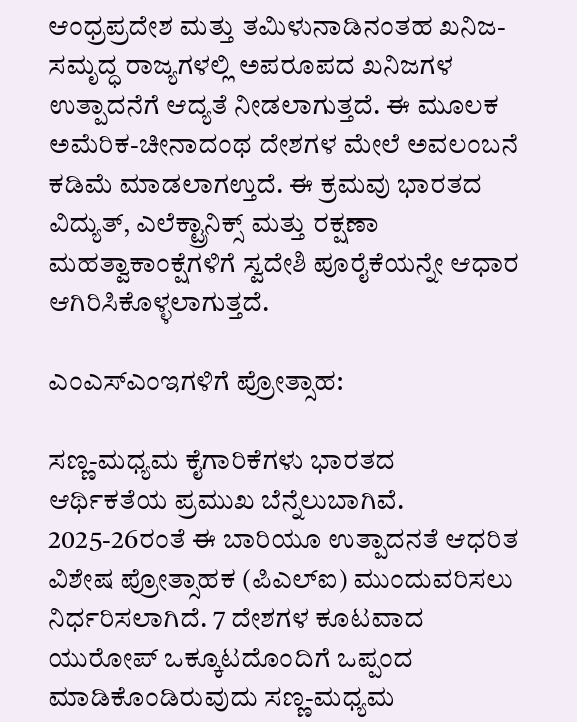ಆಂಧ್ರಪ್ರದೇಶ ಮತ್ತು ತಮಿಳುನಾಡಿನಂತಹ ಖನಿಜ-ಸಮೃದ್ಧ ರಾಜ್ಯಗಳಲ್ಲಿ ಅಪರೂಪದ ಖನಿಜಗಳ ಉತ್ಪಾದನೆಗೆ ಆದ್ಯತೆ ನೀಡಲಾಗುತ್ತದೆ. ಈ ಮೂಲಕ ಅಮೆರಿಕ-ಚೀನಾದಂಥ ದೇಶಗಳ ಮೇಲೆ ಅವಲಂಬನೆ ಕಡಿಮೆ ಮಾಡಲಾಗಉ್ತದೆ. ಈ ಕ್ರಮವು ಭಾರತದ ವಿದ್ಯುತ್‌, ಎಲೆಕ್ಟ್ರಾನಿಕ್ಸ್ ಮತ್ತು ರಕ್ಷಣಾ ಮಹತ್ವಾಕಾಂಕ್ಷೆಗಳಿಗೆ ಸ್ವದೇಶಿ ಪೂರೈಕೆಯನ್ನೇ ಆಧಾರ ಆಗಿರಿಸಿಕೊಳ್ಳಲಾಗುತ್ತದೆ.

ಎಂಎಸ್‌ಎಂಇಗಳಿಗೆ ಪ್ರೋತ್ಸಾಹ:

ಸಣ್ಣ-ಮಧ್ಯಮ ಕೈಗಾರಿಕೆಗಳು ಭಾರತದ ಆರ್ಥಿಕತೆಯ ಪ್ರಮುಖ ಬೆನ್ನೆಲುಬಾಗಿವೆ. 2025-26ರಂತೆ ಈ ಬಾರಿಯೂ ಉತ್ಪಾದನತೆ ಆಧರಿತ ವಿಶೇಷ ಪ್ರೋತ್ಸಾಹಕ (ಪಿಎಲ್ಐ) ಮುಂದುವರಿಸಲು ನಿರ್ಧರಿಸಲಾಗಿದೆ. 7 ದೇಶಗಳ ಕೂಟವಾದ ಯುರೋಪ್‌ ಒಕ್ಕೂಟದೊಂದಿಗೆ ಒಪ್ಪಂದ ಮಾಡಿಕೊಂಡಿರುವುದು ಸಣ್ಣ-ಮಧ್ಯಮ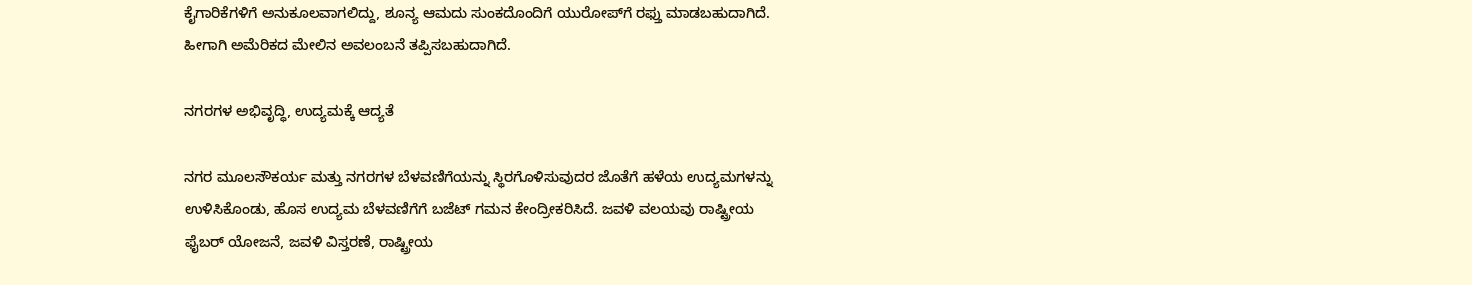ಕೈಗಾರಿಕೆಗಳಿಗೆ ಅನುಕೂಲವಾಗಲಿದ್ದು, ಶೂನ್ಯ ಆಮದು ಸುಂಕದೊಂದಿಗೆ ಯುರೋಪ್‌ಗೆ ರಫ್ತು ಮಾಡಬಹುದಾಗಿದೆ. ಹೀಗಾಗಿ ಅಮೆರಿಕದ ಮೇಲಿನ ಅವಲಂಬನೆ ತಪ್ಪಿಸಬಹುದಾಗಿದೆ.

ನಗರಗಳ ಅಭಿವೃದ್ಧಿ, ಉದ್ಯಮಕ್ಕೆ ಆದ್ಯತೆ

ನಗರ ಮೂಲಸೌಕರ್ಯ ಮತ್ತು ನಗರಗಳ ಬೆಳವಣಿಗೆಯನ್ನು ಸ್ಥಿರಗೊಳಿಸುವುದರ ಜೊತೆಗೆ ಹಳೆಯ ಉದ್ಯಮಗಳನ್ನು ಉಳಿಸಿಕೊಂಡು, ಹೊಸ ಉದ್ಯಮ ಬೆಳವಣಿಗೆಗೆ ಬಜೆಟ್‌ ಗಮನ ಕೇಂದ್ರೀಕರಿಸಿದೆ. ಜವಳಿ ವಲಯವು ರಾಷ್ಟ್ರೀಯ ಫೈಬರ್ ಯೋಜನೆ, ಜವಳಿ ವಿಸ್ತರಣೆ, ರಾಷ್ಟ್ರೀಯ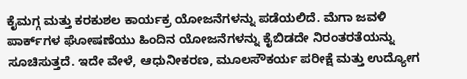ಕೈಮಗ್ಗ ಮತ್ತು ಕರಕುಶಲ ಕಾರ್ಯಕ್ರ ಯೋಜನೆಗಳನ್ನು ಪಡೆಯಲಿದೆ. ಮೆಗಾ ಜವಳಿ ಪಾರ್ಕ್‌ಗಳ ಘೋಷಣೆಯು ಹಿಂದಿನ ಯೋಜನೆಗಳನ್ನು ಕೈಬಿಡದೇ ನಿರಂತರತೆಯನ್ನು ಸೂಚಿಸುತ್ತದೆ. ಇದೇ ವೇಳೆ, ಆಧುನೀಕರಣ, ಮೂಲಸೌಕರ್ಯ ಪರೀಕ್ಷೆ ಮತ್ತು ಉದ್ಯೋಗ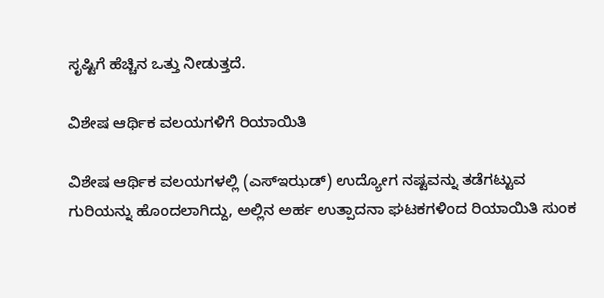ಸೃಷ್ಟಿಗೆ ಹೆಚ್ಚಿನ ಒತ್ತು ನೀಡುತ್ತದೆ.

ವಿಶೇಷ ಆರ್ಥಿಕ ವಲಯಗಳಿಗೆ ರಿಯಾಯಿತಿ

ವಿಶೇಷ ಆರ್ಥಿಕ ವಲಯಗಳಲ್ಲಿ (ಎಸ್‌ಇಝಡ್‌) ಉದ್ಯೋಗ ನಷ್ಟವನ್ನು ತಡೆಗಟ್ಟುವ ಗುರಿಯನ್ನು ಹೊಂದಲಾಗಿದ್ದು, ಅಲ್ಲಿನ ಅರ್ಹ ಉತ್ಪಾದನಾ ಘಟಕಗಳಿಂದ ರಿಯಾಯಿತಿ ಸುಂಕ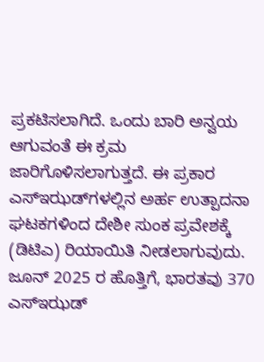ಪ್ರಕಟಿಸಲಾಗಿದೆ. ಒಂದು ಬಾರಿ ಅನ್ವಯ ಆಗುವಂತೆ ಈ ಕ್ರಮ ಜಾರಿಗೊಳಿಸಲಾಗುತ್ತದೆ. ಈ ಪ್ರಕಾರ ಎಸ್‌ಇಝಡ್‌ಗಳಲ್ಲಿನ ಅರ್ಹ ಉತ್ಪಾದನಾ ಘಟಕಗಳಿಂದ ದೇಶೀ ಸುಂಕ ಪ್ರವೇಶಕ್ಕೆ (ಡಿಟಿಎ) ರಿಯಾಯಿತಿ ನೀಡಲಾಗುವುದು. ಜೂನ್ 2025 ರ ಹೊತ್ತಿಗೆ, ಭಾರತವು 370 ಎಸ್‌ಇಝಡ್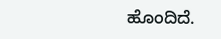ಹೊಂದಿದೆ.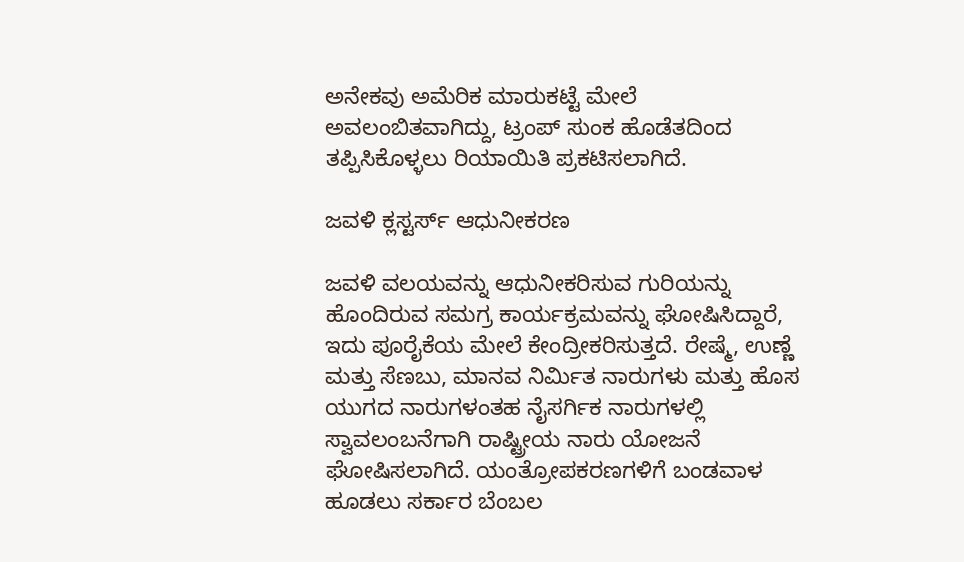ಅನೇಕವು ಅಮೆರಿಕ ಮಾರುಕಟ್ಟೆ ಮೇಲೆ ಅವಲಂಬಿತವಾಗಿದ್ದು, ಟ್ರಂಪ್‌ ಸುಂಕ ಹೊಡೆತದಿಂದ ತಪ್ಪಿಸಿಕೊಳ್ಳಲು ರಿಯಾಯಿತಿ ಪ್ರಕಟಿಸಲಾಗಿದೆ.

ಜವಳಿ ಕ್ಲಸ್ಟರ್ಸ್‌ ಆಧುನೀಕರಣ

ಜವಳಿ ವಲಯವನ್ನು ಆಧುನೀಕರಿಸುವ ಗುರಿಯನ್ನು ಹೊಂದಿರುವ ಸಮಗ್ರ ಕಾರ್ಯಕ್ರಮವನ್ನು ಘೋಷಿಸಿದ್ದಾರೆ, ಇದು ಪೂರೈಕೆಯ ಮೇಲೆ ಕೇಂದ್ರೀಕರಿಸುತ್ತದೆ. ರೇಷ್ಮೆ, ಉಣ್ಣೆ ಮತ್ತು ಸೆಣಬು, ಮಾನವ ನಿರ್ಮಿತ ನಾರುಗಳು ಮತ್ತು ಹೊಸ ಯುಗದ ನಾರುಗಳಂತಹ ನೈಸರ್ಗಿಕ ನಾರುಗಳಲ್ಲಿ ಸ್ವಾವಲಂಬನೆಗಾಗಿ ರಾಷ್ಟ್ರೀಯ ನಾರು ಯೋಜನೆ ಘೋಷಿಸಲಾಗಿದೆ. ಯಂತ್ರೋಪಕರಣಗಳಿಗೆ ಬಂಡವಾಳ ಹೂಡಲು ಸರ್ಕಾರ ಬೆಂಬಲ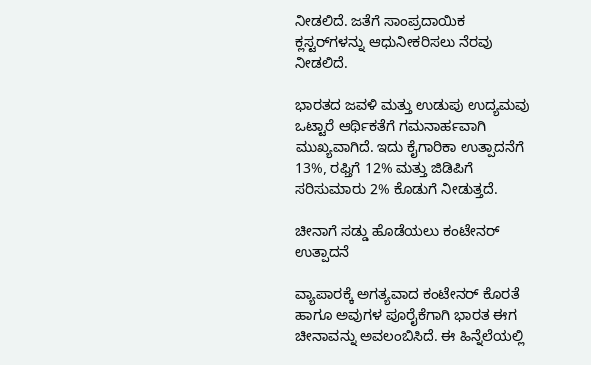ನೀಡಲಿದೆ. ಜತೆಗೆ ಸಾಂಪ್ರದಾಯಿಕ ಕ್ಲಸ್ಟರ್‌ಗಳನ್ನು ಆಧುನೀಕರಿಸಲು ನೆರವು ನೀಡಲಿದೆ.

ಭಾರತದ ಜವಳಿ ಮತ್ತು ಉಡುಪು ಉದ್ಯಮವು ಒಟ್ಟಾರೆ ಆರ್ಥಿಕತೆಗೆ ಗಮನಾರ್ಹವಾಗಿ ಮುಖ್ಯವಾಗಿದೆ. ಇದು ಕೈಗಾರಿಕಾ ಉತ್ಪಾದನೆಗೆ 13%, ರಫ್ತಿಗೆ 12% ಮತ್ತು ಜಿಡಿಪಿಗೆ ಸರಿಸುಮಾರು 2% ಕೊಡುಗೆ ನೀಡುತ್ತದೆ.

ಚೀನಾಗೆ ಸಡ್ಡು ಹೊಡೆಯಲು ಕಂಟೇನರ್‌ ಉತ್ಪಾದನೆ

ವ್ಯಾಪಾರಕ್ಕೆ ಅಗತ್ಯವಾದ ಕಂಟೇನರ್‌ ಕೊರತೆ ಹಾಗೂ ಅವುಗಳ ಪೂರೈಕೆಗಾಗಿ ಭಾರತ ಈಗ ಚೀನಾವನ್ನು ಅವಲಂಬಿಸಿದೆ. ಈ ಹಿನ್ನೆಲೆಯಲ್ಲಿ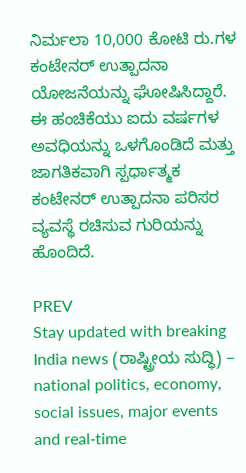ನಿರ್ಮಲಾ 10,000 ಕೋಟಿ ರು.ಗಳ ಕಂಟೇನರ್ ಉತ್ಪಾದನಾ ಯೋಜನೆಯನ್ನು ಘೋಷಿಸಿದ್ದಾರೆ. ಈ ಹಂಚಿಕೆಯು ಐದು ವರ್ಷಗಳ ಅವಧಿಯನ್ನು ಒಳಗೊಂಡಿದೆ ಮತ್ತು ಜಾಗತಿಕವಾಗಿ ಸ್ಪರ್ಧಾತ್ಮಕ ಕಂಟೇನರ್ ಉತ್ಪಾದನಾ ಪರಿಸರ ವ್ಯವಸ್ಥೆ ರಚಿಸುವ ಗುರಿಯನ್ನು ಹೊಂದಿದೆ.

PREV
Stay updated with breaking India news (ರಾಷ್ಟ್ರೀಯ ಸುದ್ಧಿ) – national politics, economy, social issues, major events and real‑time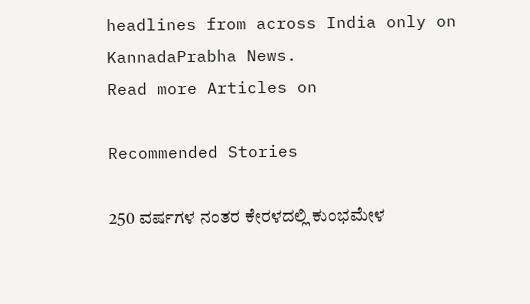headlines from across India only on KannadaPrabha News.
Read more Articles on

Recommended Stories

250 ವರ್ಷಗಳ ನಂತರ ಕೇರಳದಲ್ಲಿ ಕುಂಭಮೇಳ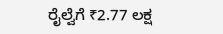ರೈಲ್ವೆಗೆ ₹2.77 ಲಕ್ಷ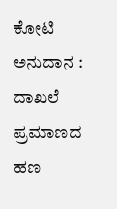ಕೋಟಿ ಅನುದಾನ : ದಾಖಲೆ ಪ್ರಮಾಣದ ಹಣ